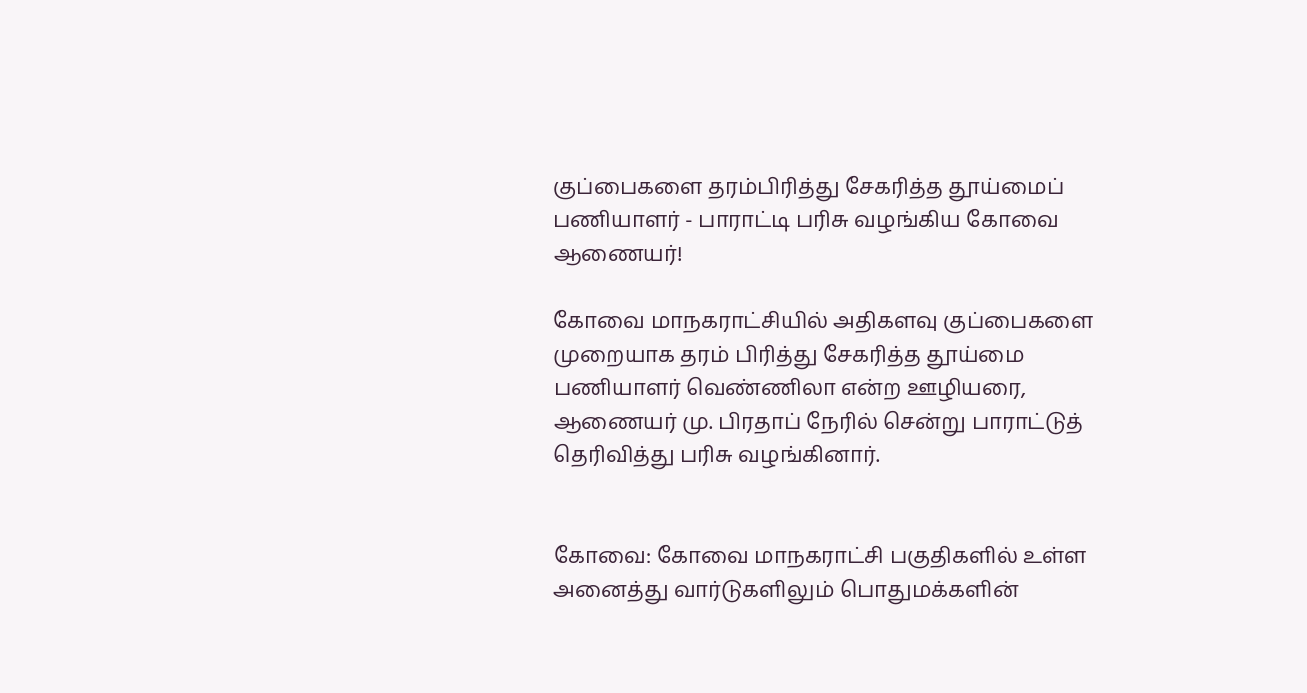குப்பைகளை தரம்பிரித்து சேகரித்த தூய்மைப் பணியாளர் - பாராட்டி பரிசு வழங்கிய கோவை ஆணையர்!

கோவை மாநகராட்சியில் அதிகளவு குப்பைகளை முறையாக தரம் பிரித்து சேகரித்த தூய்மை பணியாளர் வெண்ணிலா என்ற ஊழியரை, ஆணையர் மு. பிரதாப் நேரில் சென்று பாராட்டுத் தெரிவித்து பரிசு வழங்கினார்.


கோவை: கோவை மாநகராட்சி பகுதிகளில் உள்ள அனைத்து வார்டுகளிலும் பொதுமக்களின்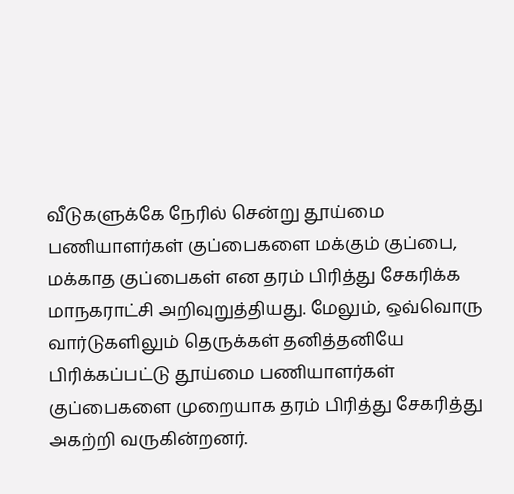வீடுகளுக்கே நேரில் சென்று தூய்மை பணியாளர்கள் குப்பைகளை மக்கும் குப்பை, மக்காத குப்பைகள் என தரம் பிரித்து சேகரிக்க மாநகராட்சி அறிவுறுத்தியது. மேலும், ஒவ்வொரு வார்டுகளிலும் தெருக்கள் தனித்தனியே பிரிக்கப்பட்டு தூய்மை பணியாளர்கள் குப்பைகளை முறையாக தரம் பிரித்து சேகரித்து அகற்றி வருகின்றனர்.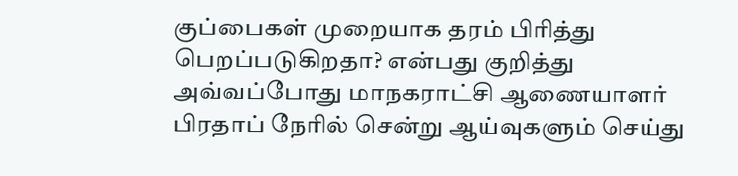குப்பைகள் முறையாக தரம் பிரித்து பெறப்படுகிறதா? என்பது குறித்து அவ்வப்போது மாநகராட்சி ஆணையாளர் பிரதாப் நேரில் சென்று ஆய்வுகளும் செய்து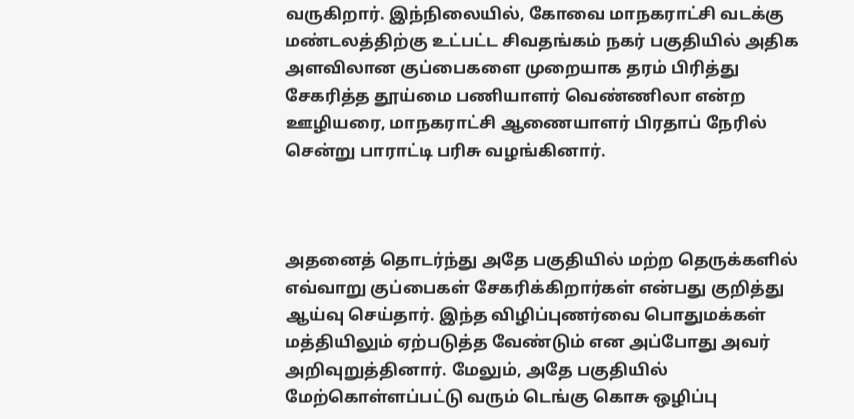வருகிறார். இந்நிலையில், கோவை மாநகராட்சி வடக்கு மண்டலத்திற்கு உட்பட்ட சிவதங்கம் நகர் பகுதியில் அதிக அளவிலான குப்பைகளை முறையாக தரம் பிரித்து சேகரித்த தூய்மை பணியாளர் வெண்ணிலா என்ற ஊழியரை, மாநகராட்சி ஆணையாளர் பிரதாப் நேரில் சென்று பாராட்டி பரிசு வழங்கினார்.



அதனைத் தொடர்ந்து அதே பகுதியில் மற்ற தெருக்களில் எவ்வாறு குப்பைகள் சேகரிக்கிறார்கள் என்பது குறித்து ஆய்வு செய்தார். இந்த விழிப்புணர்வை பொதுமக்கள் மத்தியிலும் ஏற்படுத்த வேண்டும் என அப்போது அவர் அறிவுறுத்தினார். மேலும், அதே பகுதியில் மேற்கொள்ளப்பட்டு வரும் டெங்கு கொசு ஒழிப்பு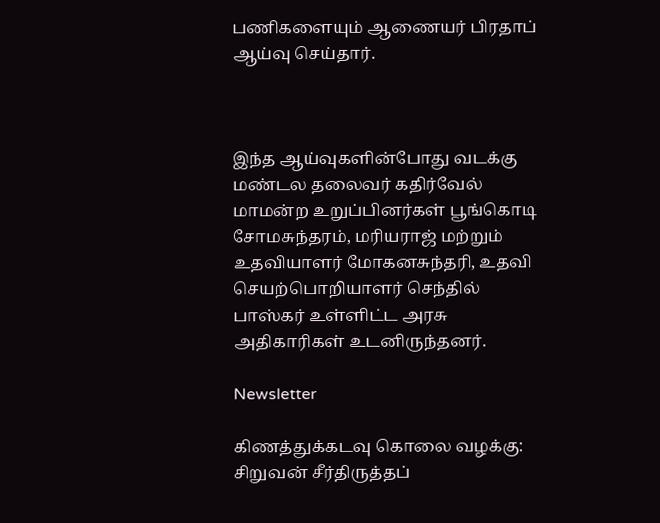பணிகளையும் ஆணையர் பிரதாப் ஆய்வு செய்தார்.



இந்த ஆய்வுகளின்போது வடக்கு மண்டல தலைவர் கதிர்வேல் மாமன்ற உறுப்பினர்கள் பூங்கொடி சோமசுந்தரம், மரியராஜ் மற்றும் உதவியாளர் மோகனசுந்தரி, உதவி செயற்பொறியாளர் செந்தில் பாஸ்கர் உள்ளிட்ட அரசு அதிகாரிகள் உடனிருந்தனர்.

Newsletter

கிணத்துக்கடவு கொலை வழக்கு: சிறுவன் சீர்திருத்தப்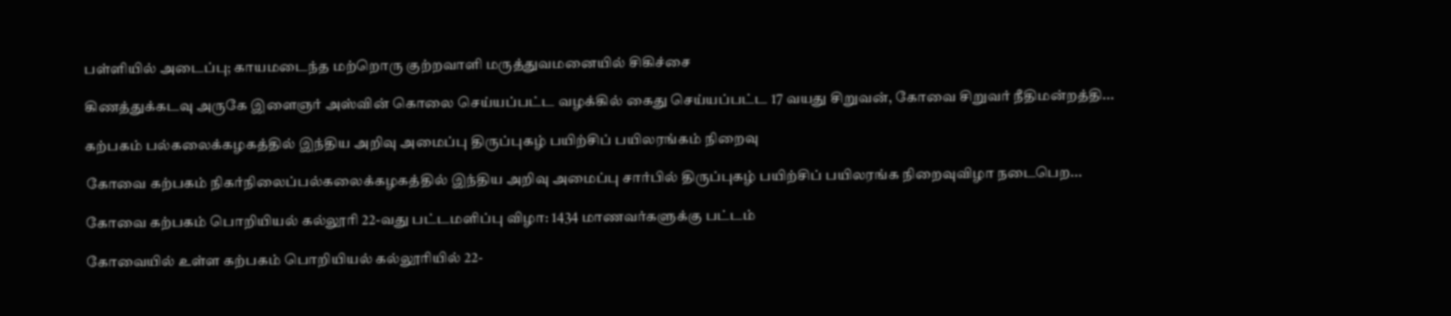பள்ளியில் அடைப்பு; காயமடைந்த மற்றொரு குற்றவாளி மருத்துவமனையில் சிகிச்சை

கிணத்துக்கடவு அருகே இளைஞர் அஸ்வின் கொலை செய்யப்பட்ட வழக்கில் கைது செய்யப்பட்ட 17 வயது சிறுவன், கோவை சிறுவர் நீதிமன்றத்தி...

கற்பகம் பல்கலைக்கழகத்தில் இந்திய அறிவு அமைப்பு திருப்புகழ் பயிற்சிப் பயிலரங்கம் நிறைவு

கோவை கற்பகம் நிகர்நிலைப்பல்கலைக்கழகத்தில் இந்திய அறிவு அமைப்பு சார்பில் திருப்புகழ் பயிற்சிப் பயிலரங்க நிறைவுவிழா நடைபெற...

கோவை கற்பகம் பொறியியல் கல்லூரி 22-வது பட்டமளிப்பு விழா: 1434 மாணவர்களுக்கு பட்டம்

கோவையில் உள்ள கற்பகம் பொறியியல் கல்லூரியில் 22-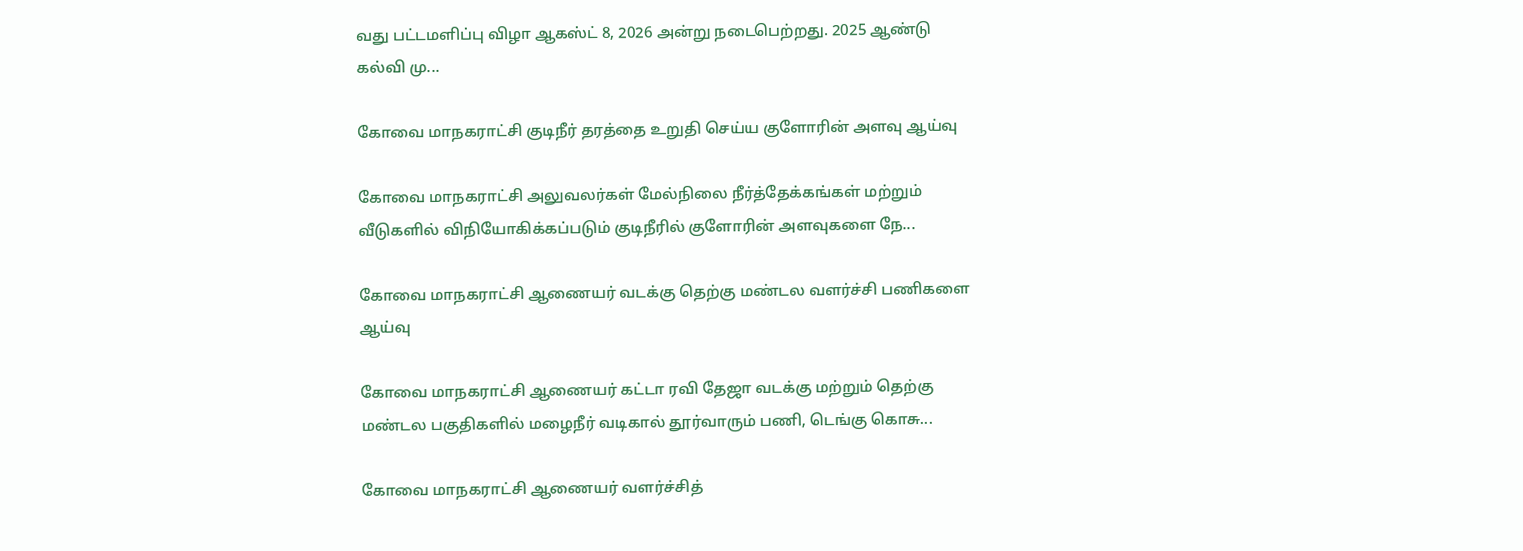வது பட்டமளிப்பு விழா ஆகஸ்ட் 8, 2026 அன்று நடைபெற்றது. 2025 ஆண்டு கல்வி மு...

கோவை மாநகராட்சி குடிநீர் தரத்தை உறுதி செய்ய குளோரின் அளவு ஆய்வு

கோவை மாநகராட்சி அலுவலர்கள் மேல்நிலை நீர்த்தேக்கங்கள் மற்றும் வீடுகளில் விநியோகிக்கப்படும் குடிநீரில் குளோரின் அளவுகளை நே...

கோவை மாநகராட்சி ஆணையர் வடக்கு தெற்கு மண்டல வளர்ச்சி பணிகளை ஆய்வு

கோவை மாநகராட்சி ஆணையர் கட்டா ரவி தேஜா வடக்கு மற்றும் தெற்கு மண்டல பகுதிகளில் மழைநீர் வடிகால் தூர்வாரும் பணி, டெங்கு கொசு...

கோவை மாநகராட்சி ஆணையர் வளர்ச்சித்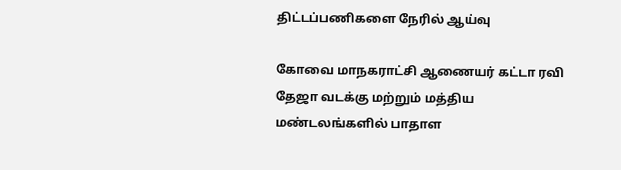திட்டப்பணிகளை நேரில் ஆய்வு

கோவை மாநகராட்சி ஆணையர் கட்டா ரவி தேஜா வடக்கு மற்றும் மத்திய மண்டலங்களில் பாதாள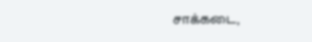சாக்கடை,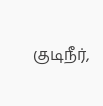குடிநீர்,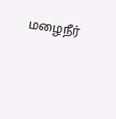மழைநீர்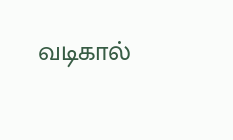வடிகால்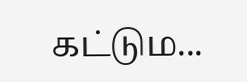கட்டும...